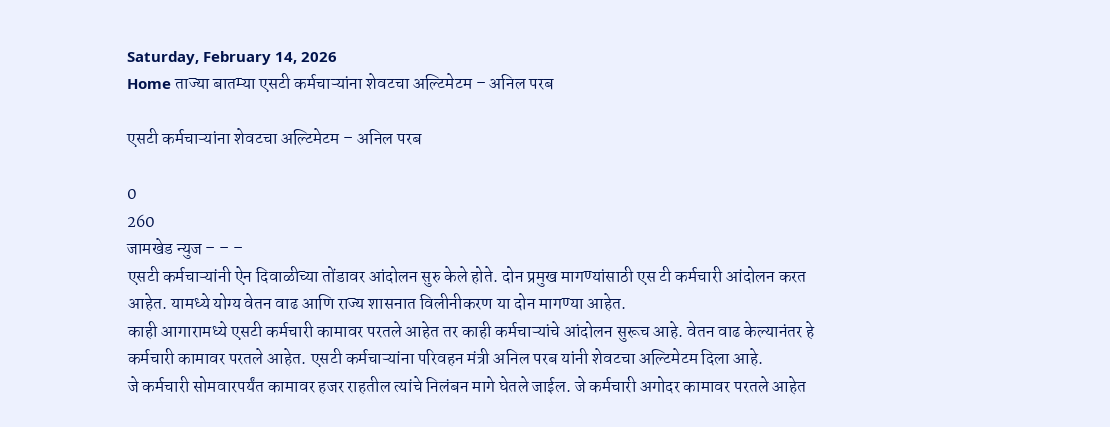Saturday, February 14, 2026
Home ताज्या बातम्या एसटी कर्मचाऱ्यांना शेवटचा अल्टिमेटम – अनिल परब

एसटी कर्मचाऱ्यांना शेवटचा अल्टिमेटम – अनिल परब

0
260
जामखेड न्युज – – –
एसटी कर्मचाऱ्यांनी ऐन दिवाळीच्या तोंडावर आंदोलन सुरु केले होते. दोन प्रमुख मागण्यांसाठी एस टी कर्मचारी आंदोलन करत आहेत. यामध्ये योग्य वेतन वाढ आणि राज्य शासनात विलीनीकरण या दोन मागण्या आहेत.
काही आगारामध्ये एसटी कर्मचारी कामावर परतले आहेत तर काही कर्मचाऱ्यांचे आंदोलन सुरूच आहे. वेतन वाढ केल्यानंतर हे कर्मचारी कामावर परतले आहेत. एसटी कर्मचाऱ्यांना परिवहन मंत्री अनिल परब यांनी शेवटचा अल्टिमेटम दिला आहे.
जे कर्मचारी सोमवारपर्यंत कामावर हजर राहतील त्यांचे निलंबन मागे घेतले जाईल. जे कर्मचारी अगोदर कामावर परतले आहेत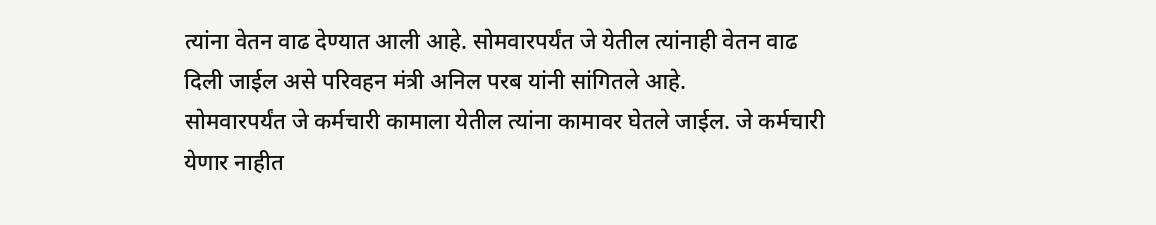त्यांना वेतन वाढ देण्यात आली आहे. सोमवारपर्यंत जे येतील त्यांनाही वेतन वाढ दिली जाईल असे परिवहन मंत्री अनिल परब यांनी सांगितले आहे.
सोमवारपर्यंत जे कर्मचारी कामाला येतील त्यांना कामावर घेतले जाईल. जे कर्मचारी येणार नाहीत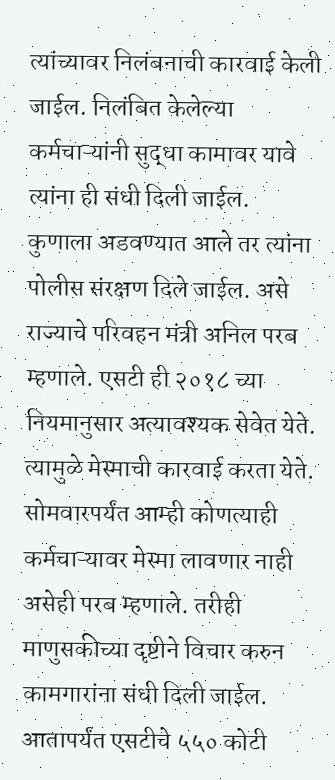त्यांच्यावर निलंबनाची कारवाई केली जाईल. निलंबित केलेल्या कर्मचाऱ्यांनी सुद्धा कामावर यावे त्यांना ही संधी दिली जाईल.
कुणाला अडवण्यात आले तर त्यांना पोलीस संरक्षण दिले जाईल. असे राज्याचे परिवहन मंत्री अनिल परब म्हणाले. एसटी ही २०१८ च्या नियमानुसार अत्यावश्यक सेवेत येते. त्यामुळे मेस्माची कारवाई करता येते.
सोमवारपर्यंत आम्ही कोणत्याही कर्मचाऱ्यावर मेस्मा लावणार नाही असेही परब म्हणाले. तरीही माणुसकीच्या दृष्टीने विचार करुन कामगारांना संधी दिली जाईल. आतापर्यंत एसटीचे ५५० कोटी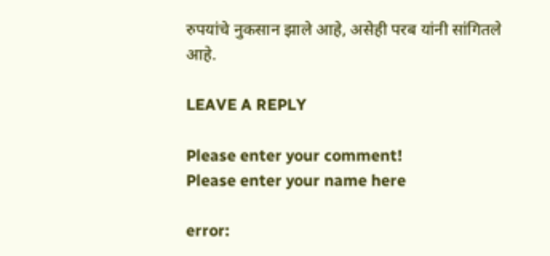रुपयांचे नुकसान झाले आहे, असेही परब यांनी सांगितले आहे.

LEAVE A REPLY

Please enter your comment!
Please enter your name here

error: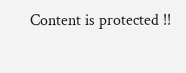Content is protected !!